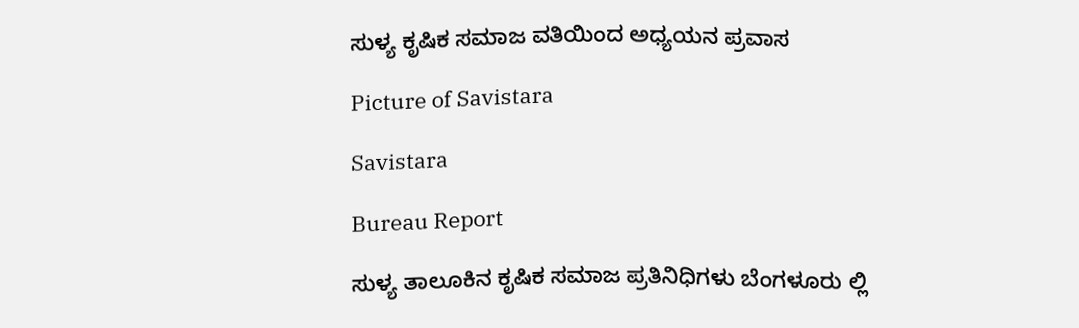ಸುಳ್ಯ ಕೃಷಿಕ ಸಮಾಜ ವತಿಯಿಂದ ಅಧ್ಯಯನ ಪ್ರವಾಸ

Picture of Savistara

Savistara

Bureau Report

ಸುಳ್ಯ ತಾಲೂಕಿನ ಕೃಷಿಕ ಸಮಾಜ ಪ್ರತಿನಿಧಿಗಳು ಬೆಂಗಳೂರು ಲ್ಲಿ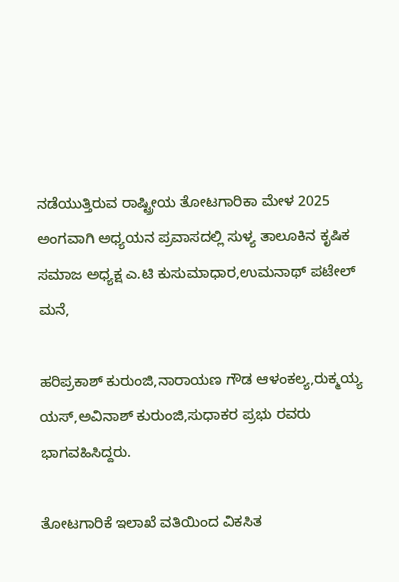ನಡೆಯುತ್ತಿರುವ ರಾಷ್ಟ್ರೀಯ ತೋಟಗಾರಿಕಾ ಮೇಳ 2025 ಅಂಗವಾಗಿ ಅಧ್ಯಯನ ಪ್ರವಾಸದಲ್ಲಿ ಸುಳ್ಯ ತಾಲೂಕಿನ ಕೃಷಿಕ ಸಮಾಜ ಅಧ್ಯಕ್ಷ ಎ.ಟಿ ಕುಸುಮಾಧಾರ,ಉಮನಾಥ್ ಪಟೇಲ್ ಮನೆ,

ಹರಿಪ್ರಕಾಶ್ ಕುರುಂಜಿ,ನಾರಾಯಣ ಗೌಡ ಆಳಂಕಲ್ಯ,ರುಕ್ಮಯ್ಯ ಯಸ್,ಅವಿನಾಶ್ ಕುರುಂಜಿ,ಸುಧಾಕರ ಪ್ರಭು ರವರು ಭಾಗವಹಿಸಿದ್ದರು.

ತೋಟಗಾರಿಕೆ ಇಲಾಖೆ ವತಿಯಿಂದ ವಿಕಸಿತ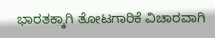ಭಾರತಕ್ಕಾಗಿ ತೋಟಗಾರಿಕೆ ವಿಚಾರವಾಗಿ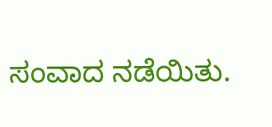ಸಂವಾದ ನಡೆಯಿತು.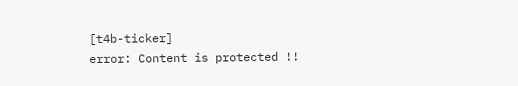[t4b-ticker]
error: Content is protected !!